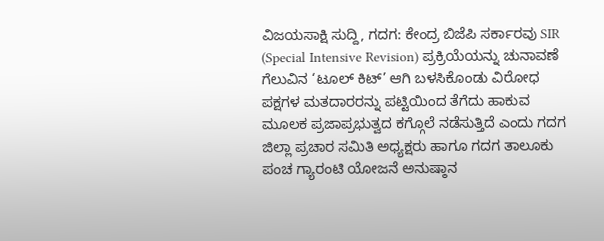ವಿಜಯಸಾಕ್ಷಿ ಸುದ್ದಿ, ಗದಗ: ಕೇಂದ್ರ ಬಿಜೆಪಿ ಸರ್ಕಾರವು SIR (Special Intensive Revision) ಪ್ರಕ್ರಿಯೆಯನ್ನು ಚುನಾವಣೆ ಗೆಲುವಿನ ‘ಟೂಲ್ ಕಿಟ್’ ಆಗಿ ಬಳಸಿಕೊಂಡು ವಿರೋಧ ಪಕ್ಷಗಳ ಮತದಾರರನ್ನು ಪಟ್ಟಿಯಿಂದ ತೆಗೆದು ಹಾಕುವ ಮೂಲಕ ಪ್ರಜಾಪ್ರಭುತ್ವದ ಕಗ್ಗೊಲೆ ನಡೆಸುತ್ತಿದೆ ಎಂದು ಗದಗ ಜಿಲ್ಲಾ ಪ್ರಚಾರ ಸಮಿತಿ ಅಧ್ಯಕ್ಷರು ಹಾಗೂ ಗದಗ ತಾಲೂಕು ಪಂಚ ಗ್ಯಾರಂಟಿ ಯೋಜನೆ ಅನುಷ್ಠಾನ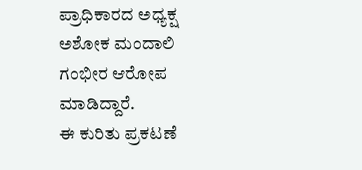ಪ್ರಾಧಿಕಾರದ ಅಧ್ಯಕ್ಷ ಅಶೋಕ ಮಂದಾಲಿ ಗಂಭೀರ ಆರೋಪ ಮಾಡಿದ್ದಾರೆ.
ಈ ಕುರಿತು ಪ್ರಕಟಣೆ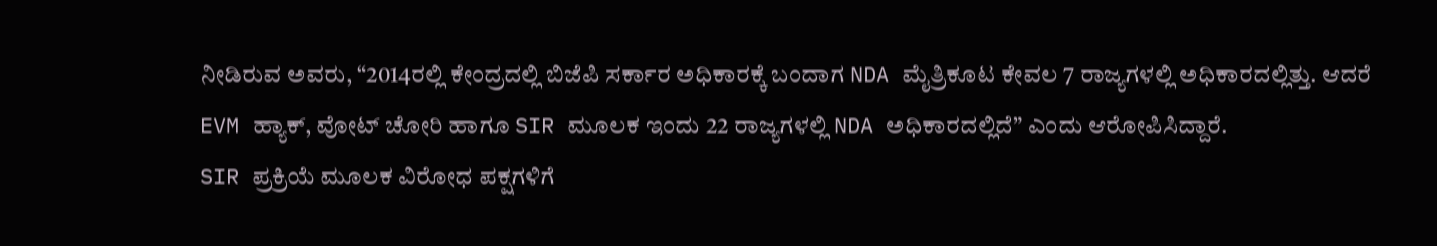ನೀಡಿರುವ ಅವರು, “2014ರಲ್ಲಿ ಕೇಂದ್ರದಲ್ಲಿ ಬಿಜೆಪಿ ಸರ್ಕಾರ ಅಧಿಕಾರಕ್ಕೆ ಬಂದಾಗ NDA ಮೈತ್ರಿಕೂಟ ಕೇವಲ 7 ರಾಜ್ಯಗಳಲ್ಲಿ ಅಧಿಕಾರದಲ್ಲಿತ್ತು. ಆದರೆ EVM ಹ್ಯಾಕ್, ವೋಟ್ ಚೋರಿ ಹಾಗೂ SIR ಮೂಲಕ ಇಂದು 22 ರಾಜ್ಯಗಳಲ್ಲಿ NDA ಅಧಿಕಾರದಲ್ಲಿದೆ” ಎಂದು ಆರೋಪಿಸಿದ್ದಾರೆ.
SIR ಪ್ರಕ್ರಿಯೆ ಮೂಲಕ ವಿರೋಧ ಪಕ್ಷಗಳಿಗೆ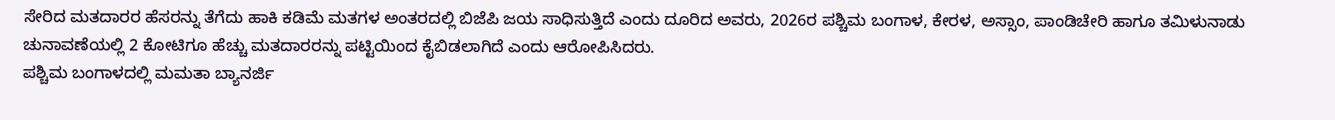ಸೇರಿದ ಮತದಾರರ ಹೆಸರನ್ನು ತೆಗೆದು ಹಾಕಿ ಕಡಿಮೆ ಮತಗಳ ಅಂತರದಲ್ಲಿ ಬಿಜೆಪಿ ಜಯ ಸಾಧಿಸುತ್ತಿದೆ ಎಂದು ದೂರಿದ ಅವರು, 2026ರ ಪಶ್ಚಿಮ ಬಂಗಾಳ, ಕೇರಳ, ಅಸ್ಸಾಂ, ಪಾಂಡಿಚೇರಿ ಹಾಗೂ ತಮಿಳುನಾಡು ಚುನಾವಣೆಯಲ್ಲಿ 2 ಕೋಟಿಗೂ ಹೆಚ್ಚು ಮತದಾರರನ್ನು ಪಟ್ಟಿಯಿಂದ ಕೈಬಿಡಲಾಗಿದೆ ಎಂದು ಆರೋಪಿಸಿದರು.
ಪಶ್ಚಿಮ ಬಂಗಾಳದಲ್ಲಿ ಮಮತಾ ಬ್ಯಾನರ್ಜಿ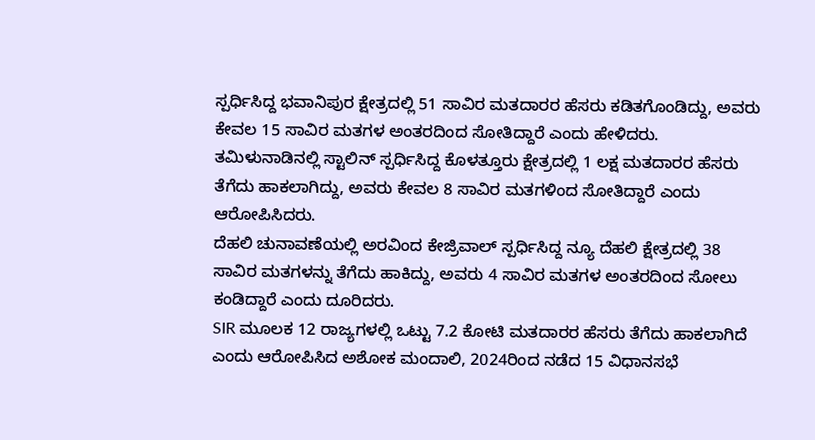ಸ್ಪರ್ಧಿಸಿದ್ದ ಭವಾನಿಪುರ ಕ್ಷೇತ್ರದಲ್ಲಿ 51 ಸಾವಿರ ಮತದಾರರ ಹೆಸರು ಕಡಿತಗೊಂಡಿದ್ದು, ಅವರು ಕೇವಲ 15 ಸಾವಿರ ಮತಗಳ ಅಂತರದಿಂದ ಸೋತಿದ್ದಾರೆ ಎಂದು ಹೇಳಿದರು.
ತಮಿಳುನಾಡಿನಲ್ಲಿ ಸ್ಟಾಲಿನ್ ಸ್ಪರ್ಧಿಸಿದ್ದ ಕೊಳತ್ತೂರು ಕ್ಷೇತ್ರದಲ್ಲಿ 1 ಲಕ್ಷ ಮತದಾರರ ಹೆಸರು ತೆಗೆದು ಹಾಕಲಾಗಿದ್ದು, ಅವರು ಕೇವಲ 8 ಸಾವಿರ ಮತಗಳಿಂದ ಸೋತಿದ್ದಾರೆ ಎಂದು ಆರೋಪಿಸಿದರು.
ದೆಹಲಿ ಚುನಾವಣೆಯಲ್ಲಿ ಅರವಿಂದ ಕೇಜ್ರಿವಾಲ್ ಸ್ಪರ್ಧಿಸಿದ್ದ ನ್ಯೂ ದೆಹಲಿ ಕ್ಷೇತ್ರದಲ್ಲಿ 38 ಸಾವಿರ ಮತಗಳನ್ನು ತೆಗೆದು ಹಾಕಿದ್ದು, ಅವರು 4 ಸಾವಿರ ಮತಗಳ ಅಂತರದಿಂದ ಸೋಲು ಕಂಡಿದ್ದಾರೆ ಎಂದು ದೂರಿದರು.
SIR ಮೂಲಕ 12 ರಾಜ್ಯಗಳಲ್ಲಿ ಒಟ್ಟು 7.2 ಕೋಟಿ ಮತದಾರರ ಹೆಸರು ತೆಗೆದು ಹಾಕಲಾಗಿದೆ ಎಂದು ಆರೋಪಿಸಿದ ಅಶೋಕ ಮಂದಾಲಿ, 2024ರಿಂದ ನಡೆದ 15 ವಿಧಾನಸಭೆ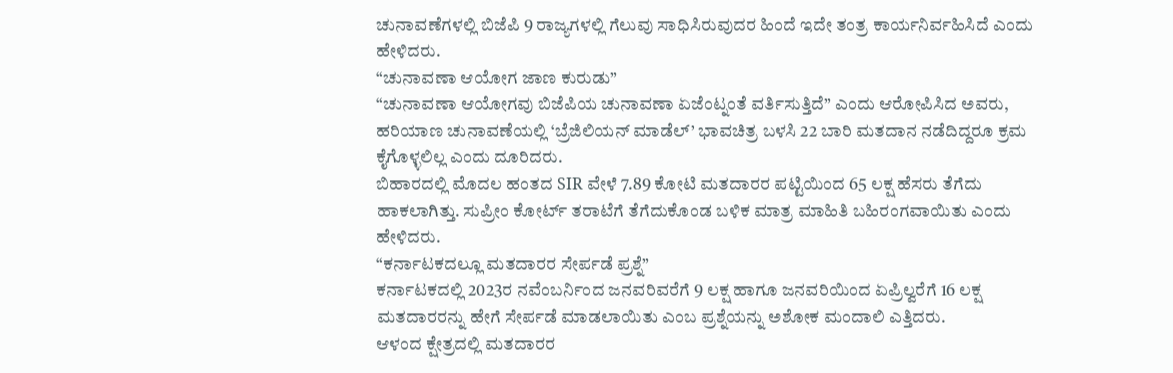ಚುನಾವಣೆಗಳಲ್ಲಿ ಬಿಜೆಪಿ 9 ರಾಜ್ಯಗಳಲ್ಲಿ ಗೆಲುವು ಸಾಧಿಸಿರುವುದರ ಹಿಂದೆ ಇದೇ ತಂತ್ರ ಕಾರ್ಯನಿರ್ವಹಿಸಿದೆ ಎಂದು ಹೇಳಿದರು.
“ಚುನಾವಣಾ ಆಯೋಗ ಜಾಣ ಕುರುಡು”
“ಚುನಾವಣಾ ಆಯೋಗವು ಬಿಜೆಪಿಯ ಚುನಾವಣಾ ಏಜೆಂಟ್ನಂತೆ ವರ್ತಿಸುತ್ತಿದೆ” ಎಂದು ಆರೋಪಿಸಿದ ಅವರು, ಹರಿಯಾಣ ಚುನಾವಣೆಯಲ್ಲಿ ‘ಬ್ರೆಜಿಲಿಯನ್ ಮಾಡೆಲ್’ ಭಾವಚಿತ್ರ ಬಳಸಿ 22 ಬಾರಿ ಮತದಾನ ನಡೆದಿದ್ದರೂ ಕ್ರಮ ಕೈಗೊಳ್ಳಲಿಲ್ಲ ಎಂದು ದೂರಿದರು.
ಬಿಹಾರದಲ್ಲಿ ಮೊದಲ ಹಂತದ SIR ವೇಳೆ 7.89 ಕೋಟಿ ಮತದಾರರ ಪಟ್ಟಿಯಿಂದ 65 ಲಕ್ಷ ಹೆಸರು ತೆಗೆದು ಹಾಕಲಾಗಿತ್ತು. ಸುಪ್ರೀಂ ಕೋರ್ಟ್ ತರಾಟೆಗೆ ತೆಗೆದುಕೊಂಡ ಬಳಿಕ ಮಾತ್ರ ಮಾಹಿತಿ ಬಹಿರಂಗವಾಯಿತು ಎಂದು ಹೇಳಿದರು.
“ಕರ್ನಾಟಕದಲ್ಲೂ ಮತದಾರರ ಸೇರ್ಪಡೆ ಪ್ರಶ್ನೆ”
ಕರ್ನಾಟಕದಲ್ಲಿ 2023ರ ನವೆಂಬರ್ನಿಂದ ಜನವರಿವರೆಗೆ 9 ಲಕ್ಷ ಹಾಗೂ ಜನವರಿಯಿಂದ ಏಪ್ರಿಲ್ವರೆಗೆ 16 ಲಕ್ಷ ಮತದಾರರನ್ನು ಹೇಗೆ ಸೇರ್ಪಡೆ ಮಾಡಲಾಯಿತು ಎಂಬ ಪ್ರಶ್ನೆಯನ್ನು ಅಶೋಕ ಮಂದಾಲಿ ಎತ್ತಿದರು.
ಆಳಂದ ಕ್ಷೇತ್ರದಲ್ಲಿ ಮತದಾರರ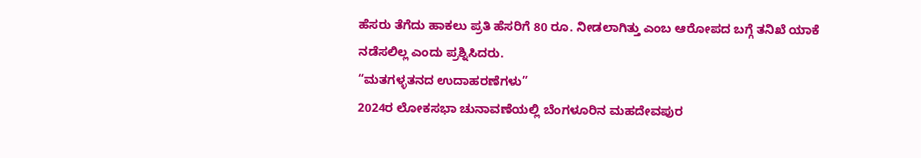ಹೆಸರು ತೆಗೆದು ಹಾಕಲು ಪ್ರತಿ ಹೆಸರಿಗೆ 80 ರೂ. ನೀಡಲಾಗಿತ್ತು ಎಂಬ ಆರೋಪದ ಬಗ್ಗೆ ತನಿಖೆ ಯಾಕೆ ನಡೆಸಲಿಲ್ಲ ಎಂದು ಪ್ರಶ್ನಿಸಿದರು.
“ಮತಗಳ್ಳತನದ ಉದಾಹರಣೆಗಳು”
2024ರ ಲೋಕಸಭಾ ಚುನಾವಣೆಯಲ್ಲಿ ಬೆಂಗಳೂರಿನ ಮಹದೇವಪುರ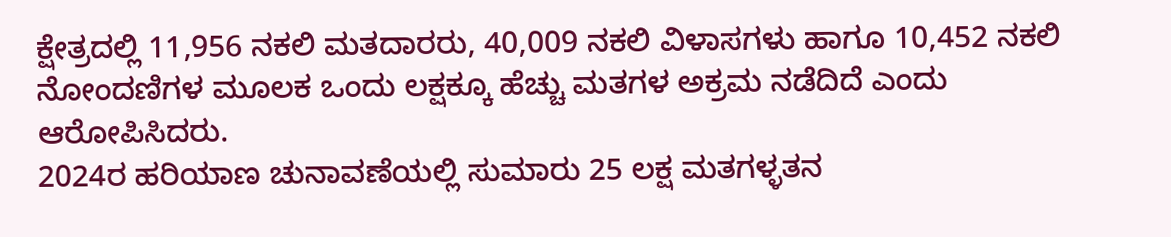ಕ್ಷೇತ್ರದಲ್ಲಿ 11,956 ನಕಲಿ ಮತದಾರರು, 40,009 ನಕಲಿ ವಿಳಾಸಗಳು ಹಾಗೂ 10,452 ನಕಲಿ ನೋಂದಣಿಗಳ ಮೂಲಕ ಒಂದು ಲಕ್ಷಕ್ಕೂ ಹೆಚ್ಚು ಮತಗಳ ಅಕ್ರಮ ನಡೆದಿದೆ ಎಂದು ಆರೋಪಿಸಿದರು.
2024ರ ಹರಿಯಾಣ ಚುನಾವಣೆಯಲ್ಲಿ ಸುಮಾರು 25 ಲಕ್ಷ ಮತಗಳ್ಳತನ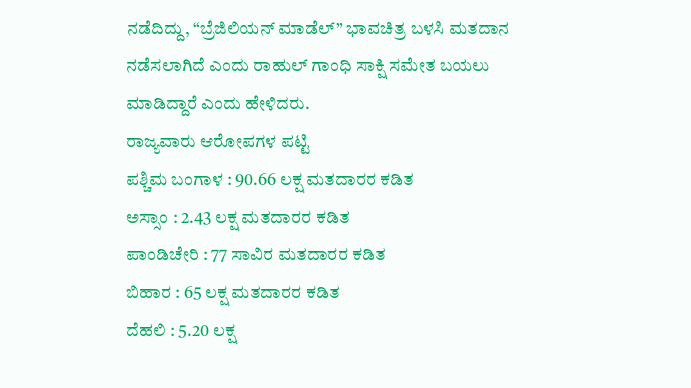ನಡೆದಿದ್ದು, “ಬ್ರೆಜಿಲಿಯನ್ ಮಾಡೆಲ್” ಭಾವಚಿತ್ರ ಬಳಸಿ ಮತದಾನ ನಡೆಸಲಾಗಿದೆ ಎಂದು ರಾಹುಲ್ ಗಾಂಧಿ ಸಾಕ್ಷಿ ಸಮೇತ ಬಯಲು ಮಾಡಿದ್ದಾರೆ ಎಂದು ಹೇಳಿದರು.
ರಾಜ್ಯವಾರು ಆರೋಪಗಳ ಪಟ್ಟಿ
ಪಶ್ಚಿಮ ಬಂಗಾಳ : 90.66 ಲಕ್ಷ ಮತದಾರರ ಕಡಿತ
ಅಸ್ಸಾಂ : 2.43 ಲಕ್ಷ ಮತದಾರರ ಕಡಿತ
ಪಾಂಡಿಚೇರಿ : 77 ಸಾವಿರ ಮತದಾರರ ಕಡಿತ
ಬಿಹಾರ : 65 ಲಕ್ಷ ಮತದಾರರ ಕಡಿತ
ದೆಹಲಿ : 5.20 ಲಕ್ಷ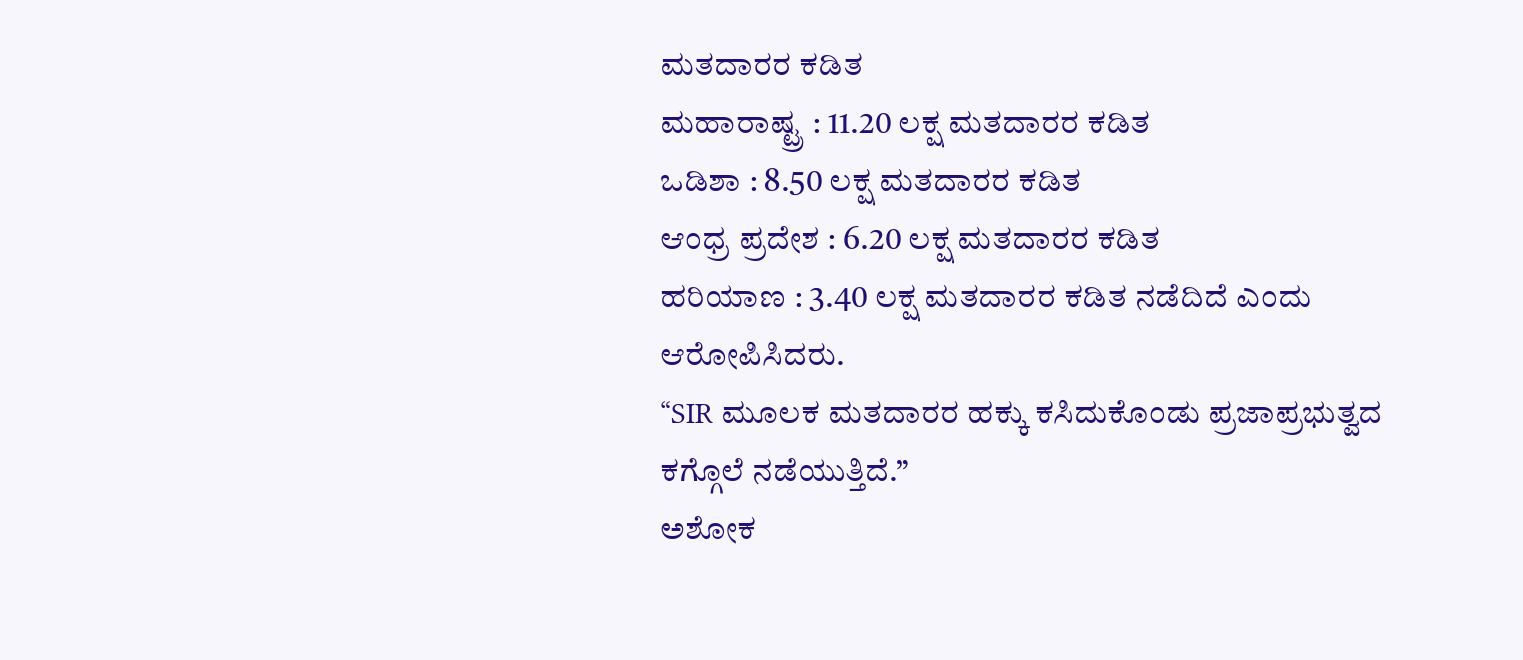ಮತದಾರರ ಕಡಿತ
ಮಹಾರಾಷ್ಟ್ರ : 11.20 ಲಕ್ಷ ಮತದಾರರ ಕಡಿತ
ಒಡಿಶಾ : 8.50 ಲಕ್ಷ ಮತದಾರರ ಕಡಿತ
ಆಂಧ್ರ ಪ್ರದೇಶ : 6.20 ಲಕ್ಷ ಮತದಾರರ ಕಡಿತ
ಹರಿಯಾಣ : 3.40 ಲಕ್ಷ ಮತದಾರರ ಕಡಿತ ನಡೆದಿದೆ ಎಂದು ಆರೋಪಿಸಿದರು.
“SIR ಮೂಲಕ ಮತದಾರರ ಹಕ್ಕು ಕಸಿದುಕೊಂಡು ಪ್ರಜಾಪ್ರಭುತ್ವದ ಕಗ್ಗೊಲೆ ನಡೆಯುತ್ತಿದೆ.”
ಅಶೋಕ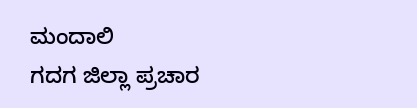ಮಂದಾಲಿ
ಗದಗ ಜಿಲ್ಲಾ ಪ್ರಚಾರ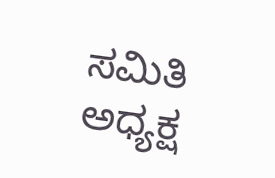ಸಮಿತಿ ಅಧ್ಯಕ್ಷ